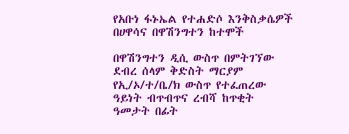የአቡነ ፋኑኤል የተሐድሶ እንቅስቃሴዎች በሀዋሳና በዋሽንግተን ከተሞች

በዋሽንግተን ዲሲ ውስጥ በምትገኘው ደብረ ሰላም ቅድስት ማርያም የኢ/ኦ/ተ/ቤ/ክ ውስጥ የተፈጠረው ዓይነት ብጥብጥና ረብሻ ከጥቂት ዓመታት በፊት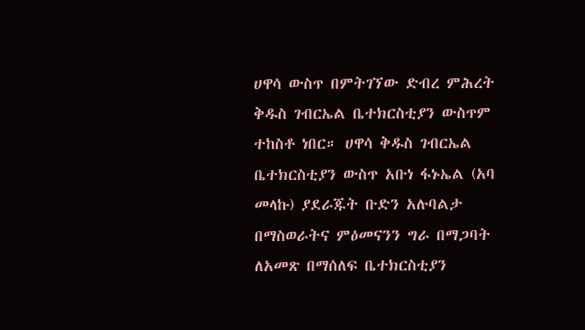ሀዋሳ ውስጥ በምትገኘው ድብረ ምሕረት ቅዱስ ገብርኤል ቤተክርስቲያን ውስጥም ተከስቶ ነበር። ሀዋሳ ቅዱስ ገብርኤል ቤተክርስቲያን ውስጥ አቡነ ፋኑኤል (አባ መላኩ) ያደራጁት ቡድን አሉባልታ በማስወራትና ምዕመናንን ግራ በማጋባት ለአመጽ በማሰለፍ ቤተክርስቲያን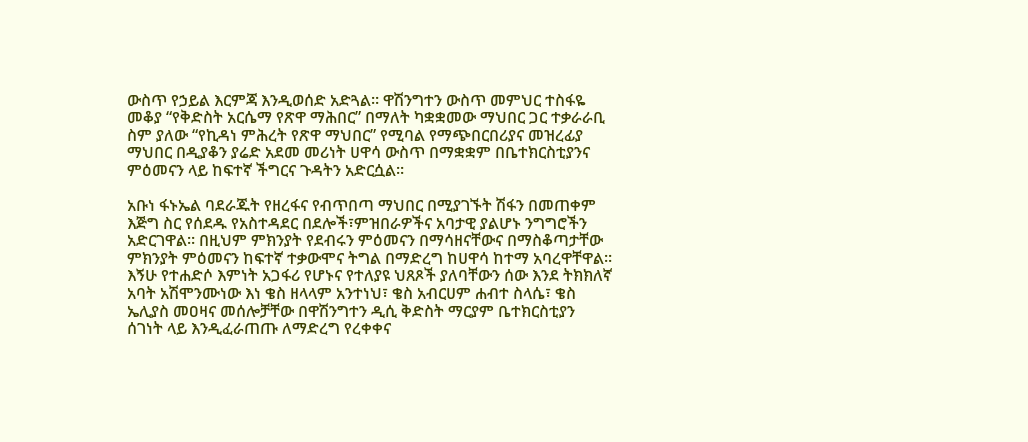ውስጥ የኃይል እርምጃ እንዲወሰድ አድጓል። ዋሽንግተን ውስጥ መምህር ተስፋዬ መቆያ “የቅድስት አርሴማ የጽዋ ማሕበር” በማለት ካቋቋመው ማህበር ጋር ተቃራራቢ ስም ያለው “የኪዳነ ምሕረት የጽዋ ማህበር” የሚባል የማጭበርበሪያና መዝረፊያ ማህበር በዲያቆን ያሬድ አደመ መሪነት ሀዋሳ ውስጥ በማቋቋም በቤተክርስቲያንና ምዕመናን ላይ ከፍተኛ ችግርና ጉዳትን አድርሷል።

አቡነ ፋኑኤል ባደራጁት የዘረፋና የብጥበጣ ማህበር በሚያገኙት ሽፋን በመጠቀም እጅግ ስር የሰደዱ የአስተዳደር በደሎች፣ምዝበራዎችና አባታዊ ያልሆኑ ንግግሮችን አድርገዋል። በዚህም ምክንያት የደብሩን ምዕመናን በማሳዘናቸውና በማስቆጣታቸው ምክንያት ምዕመናን ከፍተኛ ተቃውሞና ትግል በማድረግ ከሀዋሳ ከተማ አባረዋቸዋል። እኝሁ የተሐድሶ እምነት አጋፋሪ የሆኑና የተለያዩ ህጸጾች ያለባቸውን ሰው እንደ ትክክለኛ አባት አሽሞንሙነው እነ ቄስ ዘላላም አንተነህ፣ ቄስ አብርሀም ሐብተ ስላሴ፣ ቄስ ኤሊያስ መዐዛና መሰሎቻቸው በዋሽንግተን ዲሲ ቅድስት ማርያም ቤተክርስቲያን ሰገነት ላይ እንዲፈራጠጡ ለማድረግ የረቀቀና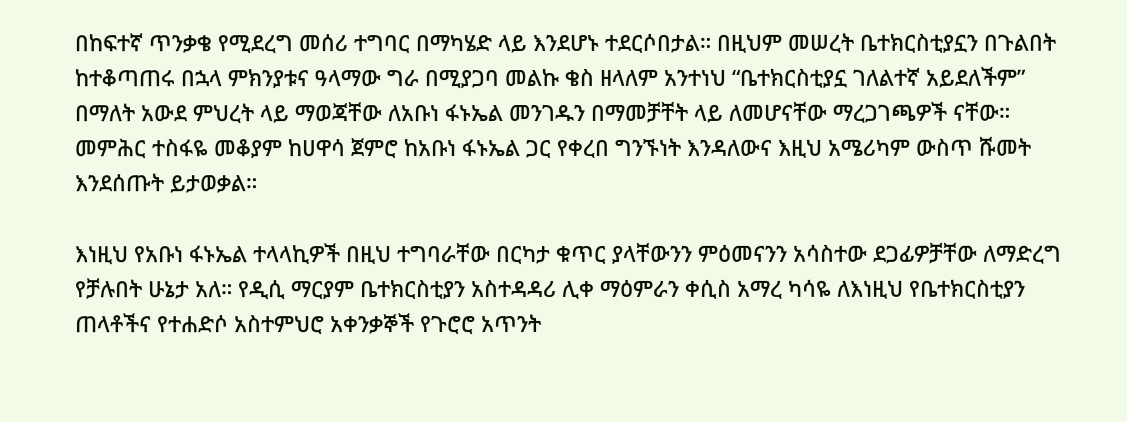በከፍተኛ ጥንቃቄ የሚደረግ መሰሪ ተግባር በማካሄድ ላይ እንደሆኑ ተደርሶበታል። በዚህም መሠረት ቤተክርስቲያኗን በጉልበት ከተቆጣጠሩ በኋላ ምክንያቱና ዓላማው ግራ በሚያጋባ መልኩ ቄስ ዘላለም አንተነህ “ቤተክርስቲያኗ ገለልተኛ አይደለችም” በማለት አውደ ምህረት ላይ ማወጃቸው ለአቡነ ፋኑኤል መንገዱን በማመቻቸት ላይ ለመሆናቸው ማረጋገጫዎች ናቸው። መምሕር ተስፋዬ መቆያም ከሀዋሳ ጀምሮ ከአቡነ ፋኑኤል ጋር የቀረበ ግንኙነት እንዳለውና እዚህ አሜሪካም ውስጥ ሹመት እንደሰጡት ይታወቃል።

እነዚህ የአቡነ ፋኑኤል ተላላኪዎች በዚህ ተግባራቸው በርካታ ቁጥር ያላቸውንን ምዕመናንን አሳስተው ደጋፊዎቻቸው ለማድረግ የቻሉበት ሁኔታ አለ። የዲሲ ማርያም ቤተክርስቲያን አስተዳዳሪ ሊቀ ማዕምራን ቀሲስ አማረ ካሳዬ ለእነዚህ የቤተክርስቲያን ጠላቶችና የተሐድሶ አስተምህሮ አቀንቃኞች የጉሮሮ አጥንት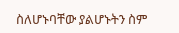ስለሆኑባቸው ያልሆኑትን ስም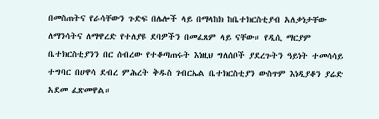በመስጠትና የራሳቸውን ጉድፍ በሌሎች ላይ በማላከክ ከቤተክርስቲያብ አለቃነታቸው ለማንሳትና ለማዋረድ የተለያዩ ደባዎችን በመፈጸም ላይ ናቸው። የዲሲ ማርያም ቤተክርስቲያንን በር ሰብረው የተቆጣጠሩት እነዚህ ግለሰቦች ያደረጉትን ዓይነት ተመሳሳይ ተግባር በሀዋሳ ደብረ ምሕረት ቅዱስ ገብርኤል ቤተክርስቲያን ውስጥም እነዲያቆን ያሬድ አደመ ፈጽመዋል።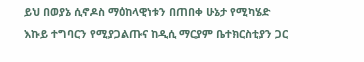ይህ በወያኔ ሲኖዶስ ማዕከላዊነቱን በጠበቀ ሁኔታ የሚካሄድ እኩይ ተግባርን የሚያጋልጡና ከዲሲ ማርያም ቤተክርስቲያን ጋር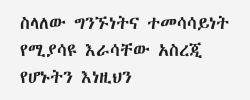ስላለው ግንኙነትና ተመሳሳይነት የሚያሳዩ እራሳቸው አስረጂ የሆኑትን እነዚህን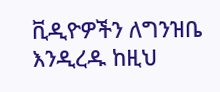ቪዲዮዎችን ለግንዝቤ እንዲረዱ ከዚህ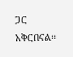ጋር አቅርበናል።